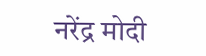नरेंद्र मोदी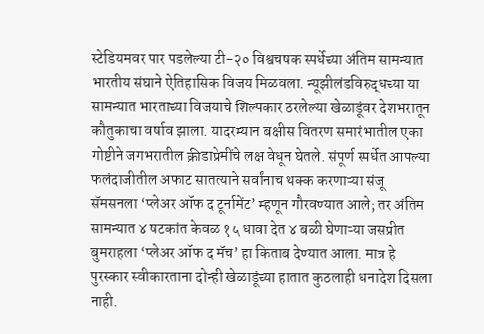स्टेडियमवर पार पडलेल्या टी-२० विश्वचषक स्पर्धेच्या अंतिम सामन्यात भारतीय संघाने ऐतिहासिक विजय मिळवला. न्यूझीलंडविरुद्धच्या या सामन्यात भारताच्या विजयाचे शिल्पकार ठरलेल्या खेळाडूंवर देशभरातून कौतुकाचा वर्षाव झाला. यादरम्यान बक्षीस वितरण समारंभातील एका गोष्टीने जगभरातील क्रीडाप्रेमींचे लक्ष वेधून घेतले. संपूर्ण स्पर्धेत आपल्या फलंदाजीतील अफाट सातत्याने सर्वांनाच थक्क करणाऱ्या संजू सॅमसनला ‘प्लेअर ऑफ द टूर्नामेंट’ म्हणून गौरवण्यात आले; तर अंतिम सामन्यात ४ षटकांत केवळ १५ धावा देत ४ बळी घेणाऱ्या जसप्रीत बुमराहला ‘प्लेअर ऑफ द मॅच’ हा किताब देण्यात आला. मात्र हे पुरस्कार स्वीकारताना दोन्ही खेळाडूंच्या हातात कुठलाही धनादेश दिसला नाही.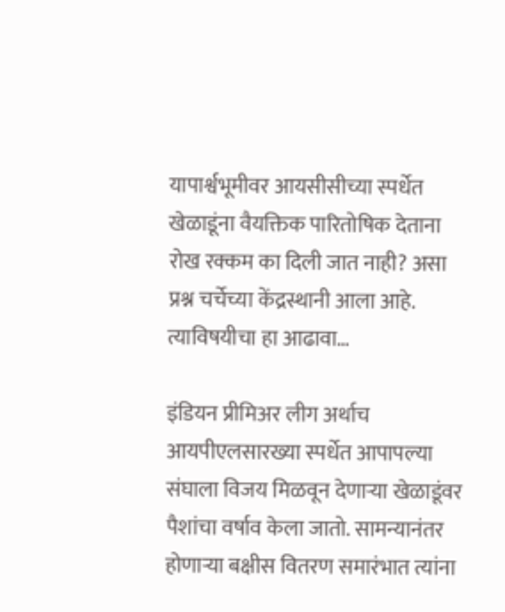यापार्श्वभूमीवर आयसीसीच्या स्पर्धेत खेळाडूंना वैयक्तिक पारितोषिक देताना रोख रक्कम का दिली जात नाही? असा प्रश्न चर्चेच्या केंद्रस्थानी आला आहे. त्याविषयीचा हा आढावा…

इंडियन प्रीमिअर लीग अर्थाच आयपीएलसारख्या स्पर्धेत आपापल्या संघाला विजय मिळवून देणाऱ्या खेळाडूंवर पैशांचा वर्षाव केला जातो. सामन्यानंतर होणाऱ्या बक्षीस वितरण समारंभात त्यांना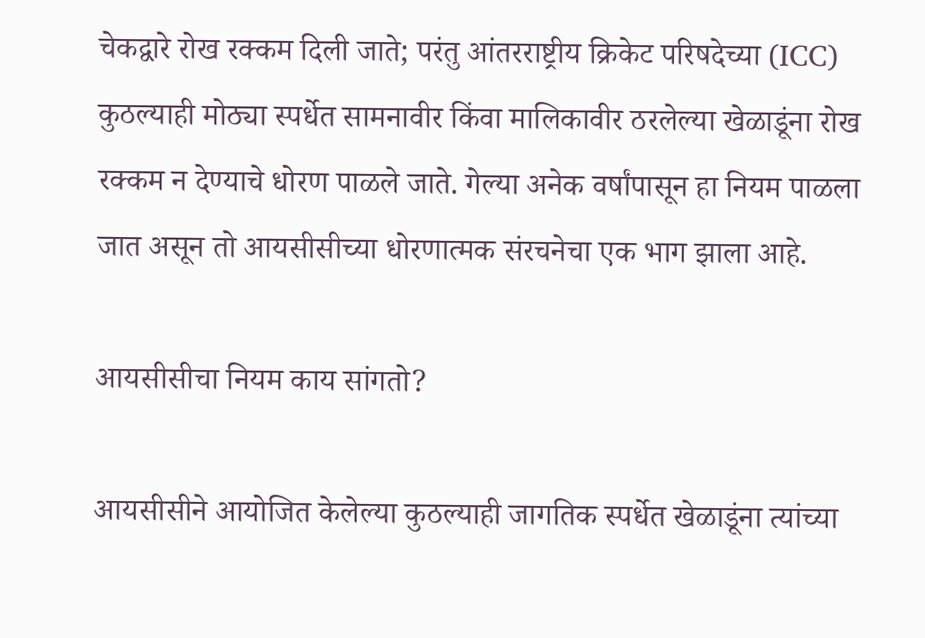चेकद्वारे रोख रक्कम दिली जाते; परंतु आंतरराष्ट्रीय क्रिकेट परिषदेच्या (ICC) कुठल्याही मोठ्या स्पर्धेत सामनावीर किंवा मालिकावीर ठरलेल्या खेळाडूंना रोख रक्कम न देण्याचे धोरण पाळले जाते. गेल्या अनेक वर्षांपासून हा नियम पाळला जात असून तो आयसीसीच्या धोरणात्मक संरचनेचा एक भाग झाला आहे.

आयसीसीचा नियम काय सांगतो?

आयसीसीने आयोजित केलेल्या कुठल्याही जागतिक स्पर्धेत खेळाडूंना त्यांच्या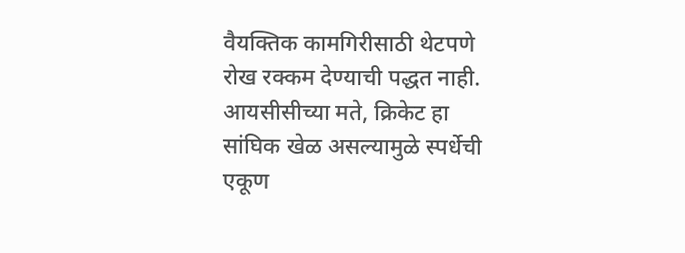वैयक्तिक कामगिरीसाठी थेटपणे रोख रक्कम देण्याची पद्धत नाही. आयसीसीच्या मते, क्रिकेट हा सांघिक खेळ असल्यामुळे स्पर्धेची एकूण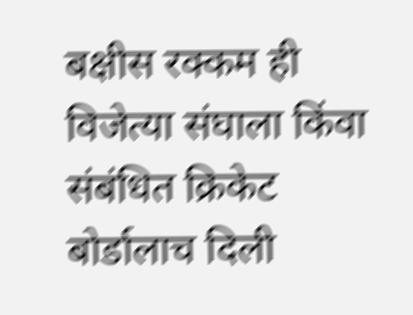बक्षीस रक्कम ही विजेत्या संघाला किंवा संबंधित क्रिकेट बोर्डालाच दिली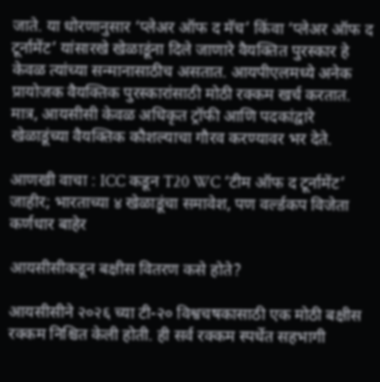जाते. या धोरणानुसार ‘प्लेअर ऑफ द मॅच’ किंवा ‘प्लेअर ऑफ द टूर्नामेंट’ यांसारखे खेळाडूंना दिले जाणारे वैयक्तित पुरस्कार हे केवळ त्यांच्या सन्मानासाठीच असतात. आयपीएलमध्ये अनेक प्रायोजक वैयक्तिक पुरस्कारांसाठी मोठी रक्कम खर्च करतात. मात्र, आयसीसी केवळ अधिकृत ट्रॉफी आणि पदकांद्वारे खेळाडूंच्या वैयक्तिक कौशल्याचा गौरव करण्यावर भर देते.

आणखी वाचा : ICC कडून T20 WC ‘टीम ऑफ द टूर्नामेंट’ जाहीर; भारताच्या ४ खेळाडूंचा समावेश, पण वर्ल्डकप विजेता कर्णधार बाहेर

आयसीसीकडून बक्षीस वितरण कसे होते?

आयसीसीने २०२६ च्या टी-२० विश्वचषकासाठी एक मोठी बक्षीस रक्कम निश्चित केली होती. ही सर्व रक्कम स्पर्धेत सहभागी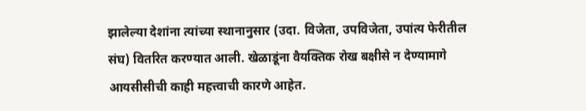झालेल्या देशांना त्यांच्या स्थानानुसार (उदा. विजेता, उपविजेता, उपांत्य फेरीतील संघ) वितरित करण्यात आली. खेळाडूंना वैयक्तिक रोख बक्षीसे न देण्यामागे आयसीसीची काही महत्त्वाची कारणे आहेत.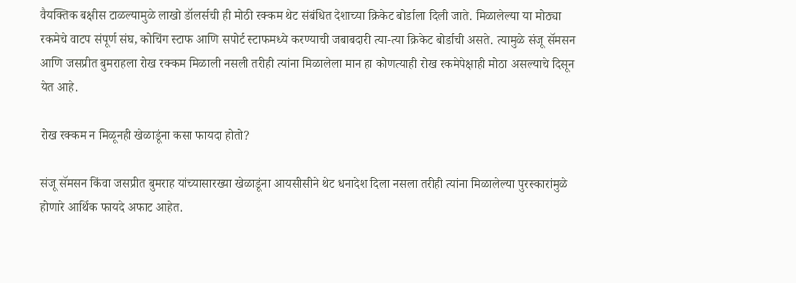वैयक्तिक बक्षीस टाळल्यामुळे लाखो डॉलर्सची ही मोठी रक्कम थेट संबंधित देशाच्या क्रिकेट बोर्डाला दिली जाते. मिळालेल्या या मोठ्या रकमेचे वाटप संपूर्ण संघ, कोचिंग स्टाफ आणि सपोर्ट स्टाफमध्ये करण्याची जबाबदारी त्या-त्या क्रिकेट बोर्डाची असते. त्यामुळे संजू सॅमसन आणि जसप्रीत बुमराहला रोख रक्कम मिळाली नसली तरीही त्यांना मिळालेला मान हा कोणत्याही रोख रकमेपेक्षाही मोठा असल्याचे दिसून येत आहे.

रोख रक्कम न मिळूनही खेळाडूंना कसा फायदा होतो?

संजू सॅमसन किंवा जसप्रीत बुमराह यांच्यासारख्या खेळाडूंना आयसीसीने थेट धनादेश दिला नसला तरीही त्यांना मिळालेल्या पुरस्कारांमुळे होणारे आर्थिक फायदे अफाट आहेत.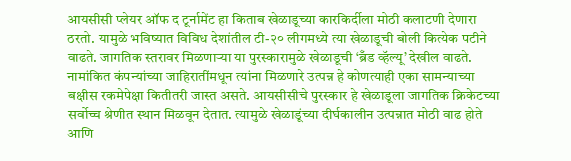आयसीसी प्लेयर ऑफ द टूर्नामेंट हा किताब खेळाडूच्या कारकिर्दीला मोठी कलाटणी देणारा ठरतो. यामुळे भविष्यात विविध देशांतील टी-२० लीगमध्ये त्या खेळाडूची बोली कित्येक पटीने वाढते. जागतिक स्तरावर मिळणाऱ्या या पुरस्कारामुळे खेळाडूची ‘ब्रँड व्हॅल्यू’ देखील वाढते. नामांकित कंपन्यांच्या जाहिरातींमधून त्यांना मिळणारे उत्पन्न हे कोणत्याही एका सामन्याच्या बक्षीस रकमेपेक्षा कितीतरी जास्त असते. आयसीसीचे पुरस्कार हे खेळाडूला जागतिक क्रिकेटच्या सर्वोच्च श्रेणीत स्थान मिळवून देतात. त्यामुळे खेळाडूंच्या दीर्घकालीन उत्पन्नात मोठी वाढ होते आणि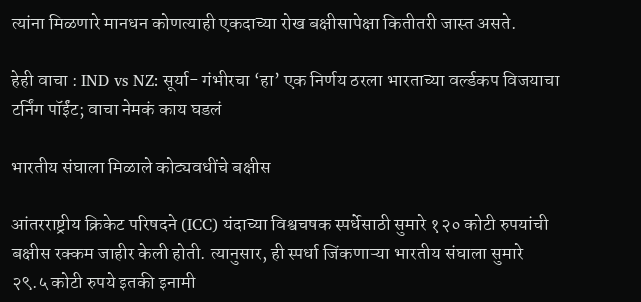त्यांना मिळणारे मानधन कोणत्याही एकदाच्या रोख बक्षीसापेक्षा कितीतरी जास्त असते.

हेही वाचा : IND vs NZ: सूर्या- गंभीरचा ‘हा’ एक निर्णय ठरला भारताच्या वर्ल्डकप विजयाचा टर्निंग पॉईंट; वाचा नेमकं काय घडलं

भारतीय संघाला मिळाले कोट्यवधींचे बक्षीस

आंतरराष्ट्रीय क्रिकेट परिषदने (ICC) यंदाच्या विश्वचषक स्पर्धेसाठी सुमारे १२० कोटी रुपयांची बक्षीस रक्कम जाहीर केली होती. त्यानुसार, ही स्पर्धा जिंकणाऱ्या भारतीय संघाला सुमारे २९.५ कोटी रुपये इतकी इनामी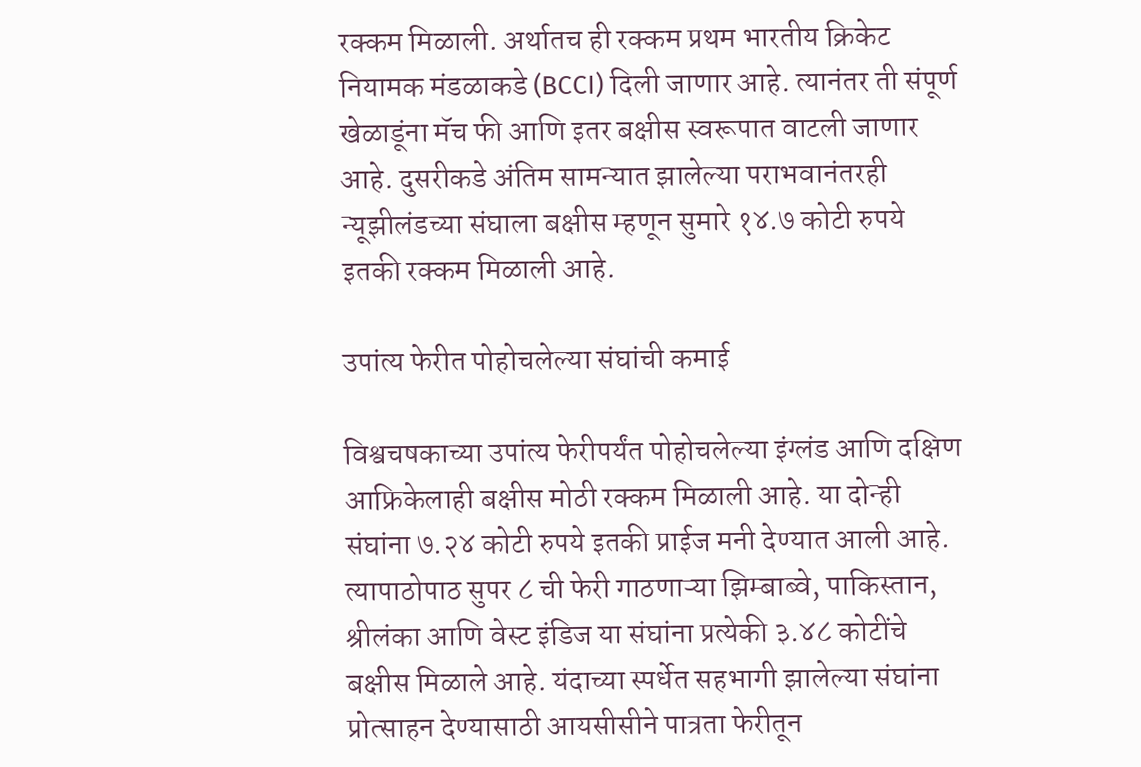रक्कम मिळाली. अर्थातच ही रक्कम प्रथम भारतीय क्रिकेट नियामक मंडळाकडे (BCCI) दिली जाणार आहे. त्यानंतर ती संपूर्ण खेळाडूंना मॅच फी आणि इतर बक्षीस स्वरूपात वाटली जाणार आहे. दुसरीकडे अंतिम सामन्यात झालेल्या पराभवानंतरही न्यूझीलंडच्या संघाला बक्षीस म्हणून सुमारे १४.७ कोटी रुपये इतकी रक्कम मिळाली आहे.

उपांत्य फेरीत पोहोचलेल्या संघांची कमाई

विश्वचषकाच्या उपांत्य फेरीपर्यंत पोहोचलेल्या इंग्लंड आणि दक्षिण आफ्रिकेलाही बक्षीस मोठी रक्कम मिळाली आहे. या दोन्ही संघांना ७.२४ कोटी रुपये इतकी प्राईज मनी देण्यात आली आहे. त्यापाठोपाठ सुपर ८ ची फेरी गाठणाऱ्या झिम्बाब्वे, पाकिस्तान, श्रीलंका आणि वेस्ट इंडिज या संघांना प्रत्येकी ३.४८ कोटींचे बक्षीस मिळाले आहे. यंदाच्या स्पर्धेत सहभागी झालेल्या संघांना प्रोत्साहन देण्यासाठी आयसीसीने पात्रता फेरीतून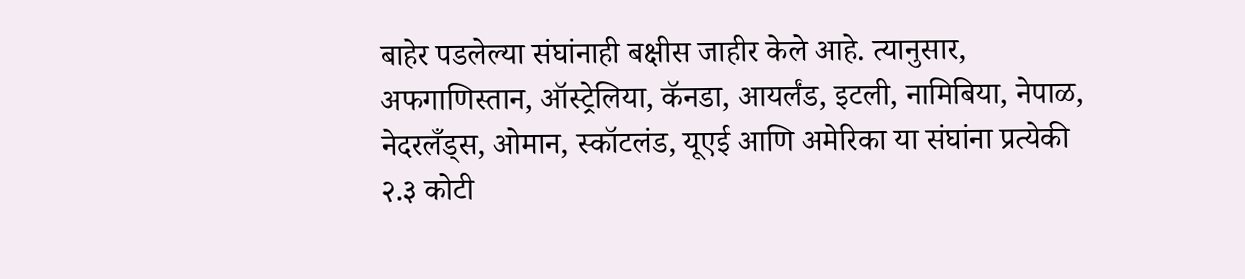बाहेर पडलेल्या संघांनाही बक्षीस जाहीर केले आहे. त्यानुसार, अफगाणिस्तान, ऑस्ट्रेलिया, कॅनडा, आयर्लंड, इटली, नामिबिया, नेपाळ, नेदरलँड्स, ओमान, स्कॉटलंड, यूएई आणि अमेरिका या संघांना प्रत्येकी २.३ कोटी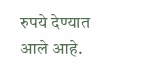रुपये देण्यात आले आहे.